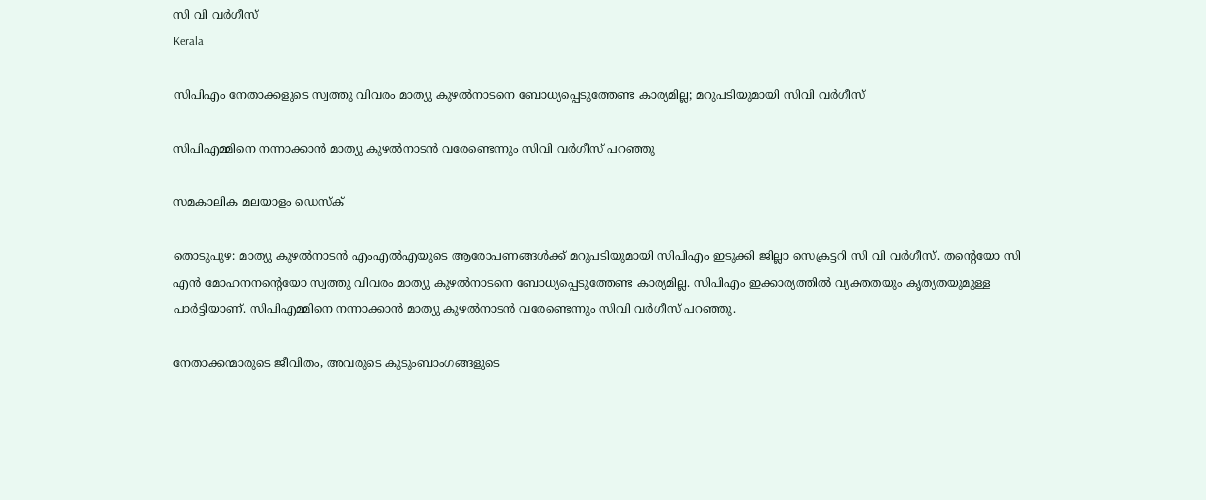സി വി വര്‍ഗീസ്
Kerala

സിപിഎം നേതാക്കളുടെ സ്വത്തു വിവരം മാത്യു കുഴല്‍നാടനെ ബോധ്യപ്പെടുത്തേണ്ട കാര്യമില്ല; മറുപടിയുമായി സിവി വര്‍ഗീസ്

സിപിഎമ്മിനെ നന്നാക്കാന്‍ മാത്യു കുഴല്‍നാടന്‍ വരേണ്ടെന്നും സിവി വര്‍ഗീസ് പറഞ്ഞു

സമകാലിക മലയാളം ഡെസ്ക്

തൊടുപുഴ: മാത്യു കുഴല്‍നാടന്‍ എംഎല്‍എയുടെ ആരോപണങ്ങള്‍ക്ക് മറുപടിയുമായി സിപിഎം ഇടുക്കി ജില്ലാ സെക്രട്ടറി സി വി വര്‍ഗീസ്. തന്റെയോ സി എന്‍ മോഹനനന്റെയോ സ്വത്തു വിവരം മാത്യു കുഴല്‍നാടനെ ബോധ്യപ്പെടുത്തേണ്ട കാര്യമില്ല. സിപിഎം ഇക്കാര്യത്തില്‍ വ്യക്തതയും കൃത്യതയുമുള്ള പാര്‍ട്ടിയാണ്. സിപിഎമ്മിനെ നന്നാക്കാന്‍ മാത്യു കുഴല്‍നാടന്‍ വരേണ്ടെന്നും സിവി വര്‍ഗീസ് പറഞ്ഞു.

നേതാക്കന്മാരുടെ ജീവിതം, അവരുടെ കുടുംബാംഗങ്ങളുടെ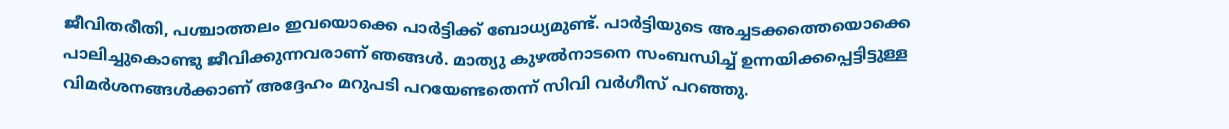ജീവിതരീതി, പശ്ചാത്തലം ഇവയൊക്കെ പാര്‍ട്ടിക്ക് ബോധ്യമുണ്ട്. പാര്‍ട്ടിയുടെ അച്ചടക്കത്തെയൊക്കെ പാലിച്ചുകൊണ്ടു ജീവിക്കുന്നവരാണ് ഞങ്ങള്‍. മാത്യു കുഴല്‍നാടനെ സംബന്ധിച്ച് ഉന്നയിക്കപ്പെട്ടിട്ടുള്ള വിമര്‍ശനങ്ങള്‍ക്കാണ് അദ്ദേഹം മറുപടി പറയേണ്ടതെന്ന് സിവി വര്‍ഗീസ് പറഞ്ഞു.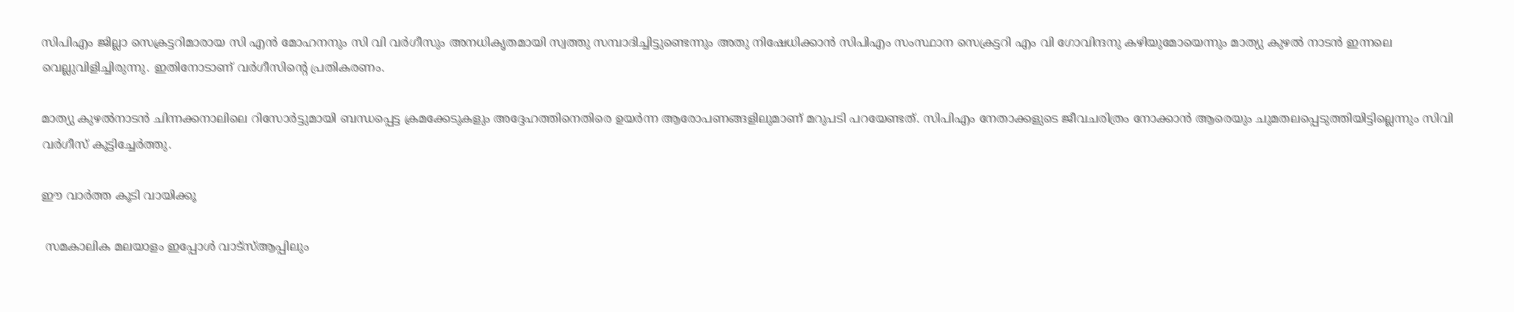സിപിഎം ജില്ലാ സെക്രട്ടറിമാരായ സി എന്‍ മോഹനനും സി വി വര്‍ഗീസും അനധികൃതമായി സ്വത്തു സമ്പാദിച്ചിട്ടുണ്ടെന്നും അതു നിഷേധിക്കാന്‍ സിപിഎം സംസ്ഥാന സെക്രട്ടറി എം വി ഗോവിന്ദനു കഴിയുമോയെന്നും മാത്യു കുഴല്‍ നാടന്‍ ഇന്നലെ വെല്ലുവിളിച്ചിരുന്നു. ഇതിനോടാണ് വര്‍ഗീസിന്റെ പ്രതികരണം.

മാത്യു കുഴല്‍നാടന്‍ ചിന്നക്കനാലിലെ റിസോര്‍ട്ടുമായി ബന്ധപ്പെട്ട ക്രമക്കേടുകളും അദ്ദേഹത്തിനെതിരെ ഉയര്‍ന്ന ആരോപണങ്ങളിലുമാണ് മറുപടി പറയേണ്ടത്. സിപിഎം നേതാക്കളുടെ ജീവചരിത്രം നോക്കാന്‍ ആരെയും ചുമതലപ്പെടുത്തിയിട്ടില്ലെന്നും സിവി വര്‍ഗീസ് കൂട്ടിച്ചേര്‍ത്തു.

ഈ വാർത്ത കൂടി വായിക്കൂ

 സമകാലിക മലയാളം ഇപ്പോൾ വാട്‌സ്ആപ്പിലും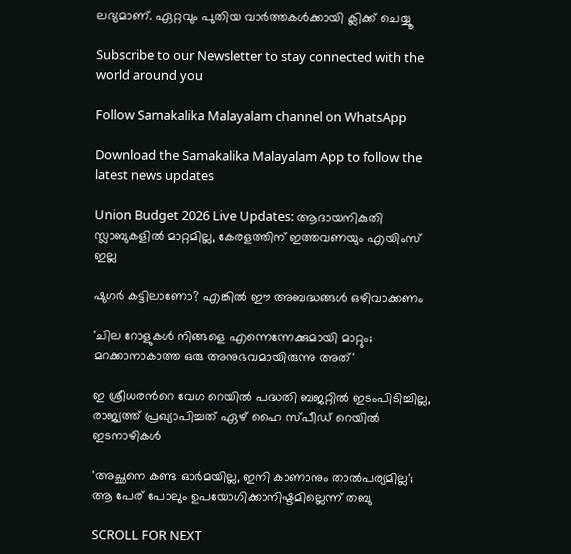ലഭ്യമാണ്. ഏറ്റവും പുതിയ വാർത്തകൾക്കായി ക്ലിക്ക് ചെയ്യൂ

Subscribe to our Newsletter to stay connected with the world around you

Follow Samakalika Malayalam channel on WhatsApp

Download the Samakalika Malayalam App to follow the latest news updates

Union Budget 2026 Live Updates: ആദായനികുതി സ്ലാബുകളില്‍ മാറ്റമില്ല, കേരളത്തിന് ഇത്തവണയും എയിംസ് ഇല്ല

ഷുഗർ കട്ടിലാണോ? എങ്കിൽ ഈ അബദ്ധങ്ങൾ ഒഴിവാക്കണം

'ചില റോളുകൾ നിങ്ങളെ എന്നെന്നേക്കുമായി മാറ്റും; മറക്കാനാകാത്ത ഒരു അനുഭവമായിരുന്നു അത്'

ഇ ശ്രീധരന്‍റെ വേഗ റെയില്‍ പദ്ധതി ബജറ്റില്‍ ഇടംപിടിച്ചില്ല, രാജ്യത്ത് പ്രഖ്യാപിച്ചത് ഏഴ് ഹൈ സ്പീഡ് റെയില്‍ ഇടനാഴികള്‍

'അച്ഛനെ കണ്ട ഓര്‍മയില്ല, ഇനി കാണാനും താല്‍പര്യമില്ല'; ആ പേര് പോലും ഉപയോഗിക്കാനിഷ്ടമില്ലെന്ന് തബു

SCROLL FOR NEXT